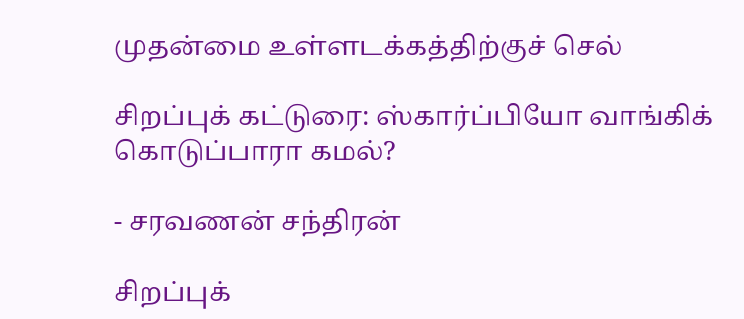முதன்மை உள்ளடக்கத்திற்குச் செல்

சிறப்புக் கட்டுரை: ஸ்கார்ப்பியோ வாங்கிக் கொடுப்பாரா கமல்?

- சரவணன் சந்திரன்

சிறப்புக்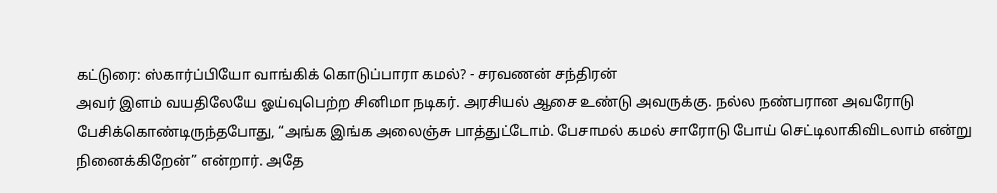கட்டுரை: ஸ்கார்ப்பியோ வாங்கிக் கொடுப்பாரா கமல்? - சரவணன் சந்திரன்
அவர் இளம் வயதிலேயே ஓய்வுபெற்ற சினிமா நடிகர். அரசியல் ஆசை உண்டு அவருக்கு. நல்ல நண்பரான அவரோடு பேசிக்கொண்டிருந்தபோது, “அங்க இங்க அலைஞ்சு பாத்துட்டோம். பேசாமல் கமல் சாரோடு போய் செட்டிலாகிவிடலாம் என்று நினைக்கிறேன்” என்றார். அதே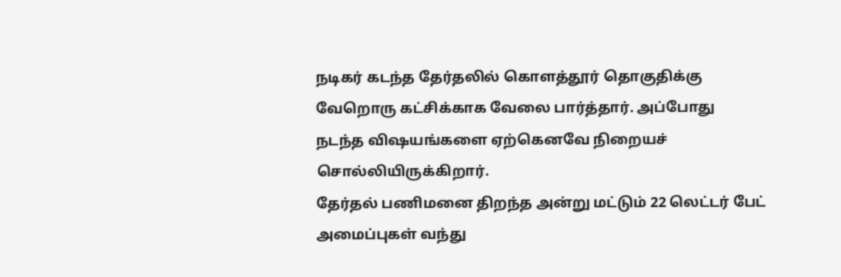நடிகர் கடந்த தேர்தலில் கொளத்தூர் தொகுதிக்கு வேறொரு கட்சிக்காக வேலை பார்த்தார். அப்போது நடந்த விஷயங்களை ஏற்கெனவே நிறையச் சொல்லியிருக்கிறார்.
தேர்தல் பணிமனை திறந்த அன்று மட்டும் 22 லெட்டர் பேட் அமைப்புகள் வந்து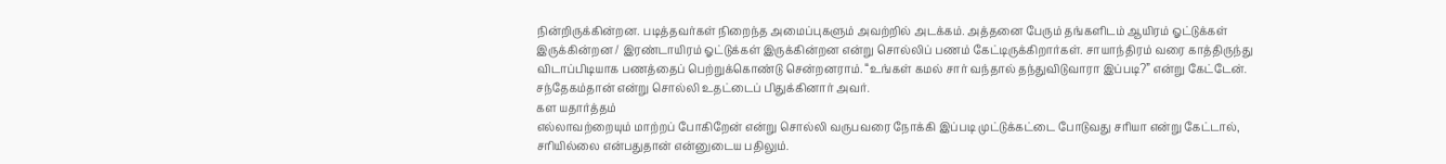நின்றிருக்கின்றன. படித்தவர்கள் நிறைந்த அமைப்புகளும் அவற்றில் அடக்கம். அத்தனை பேரும் தங்களிடம் ஆயிரம் ஓட்டுக்கள் இருக்கின்றன / இரண்டாயிரம் ஓட்டுக்கள் இருக்கின்றன என்று சொல்லிப் பணம் கேட்டிருக்கிறார்கள். சாயாந்திரம் வரை காத்திருந்து விடாப்பிடியாக பணத்தைப் பெற்றுக்கொண்டு சென்றனராம். “உங்கள் கமல் சார் வந்தால் தந்துவிடுவாரா இப்படி?” என்று கேட்டேன். சந்தேகம்தான் என்று சொல்லி உதட்டைப் பிதுக்கினார் அவர்.
கள யதார்த்தம்
எல்லாவற்றையும் மாற்றப் போகிறேன் என்று சொல்லி வருபவரை நோக்கி இப்படி முட்டுக்கட்டை போடுவது சரியா என்று கேட்டால், சரியில்லை என்பதுதான் என்னுடைய பதிலும்.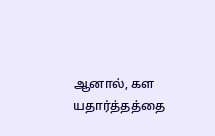ஆனால், கள யதார்த்தத்தை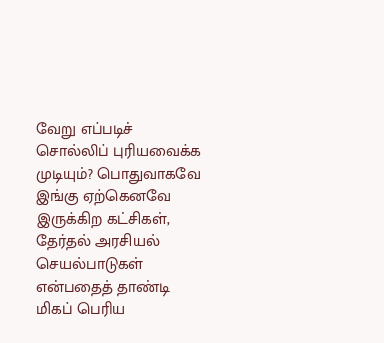வேறு எப்படிச் சொல்லிப் புரியவைக்க முடியும்? பொதுவாகவே இங்கு ஏற்கெனவே இருக்கிற கட்சிகள், தேர்தல் அரசியல் செயல்பாடுகள் என்பதைத் தாண்டி மிகப் பெரிய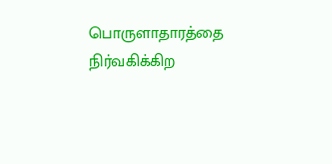பொருளாதாரத்தை நிர்வகிக்கிற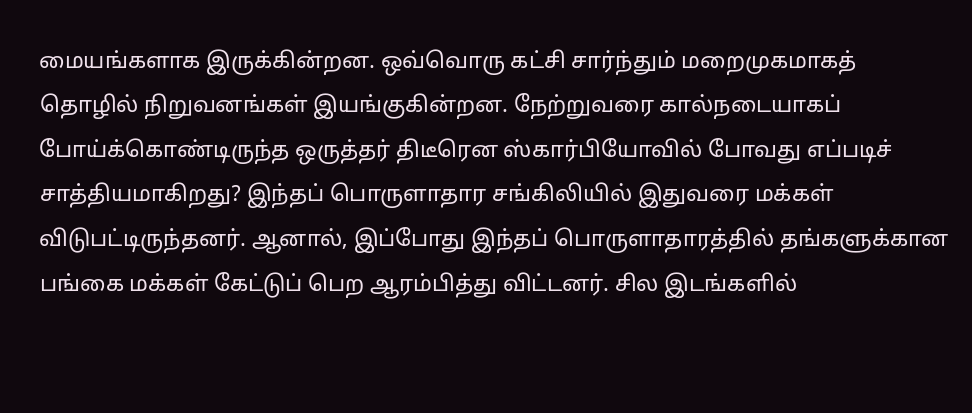மையங்களாக இருக்கின்றன. ஒவ்வொரு கட்சி சார்ந்தும் மறைமுகமாகத் தொழில் நிறுவனங்கள் இயங்குகின்றன. நேற்றுவரை கால்நடையாகப் போய்க்கொண்டிருந்த ஒருத்தர் திடீரென ஸ்கார்பியோவில் போவது எப்படிச் சாத்தியமாகிறது? இந்தப் பொருளாதார சங்கிலியில் இதுவரை மக்கள் விடுபட்டிருந்தனர். ஆனால், இப்போது இந்தப் பொருளாதாரத்தில் தங்களுக்கான பங்கை மக்கள் கேட்டுப் பெற ஆரம்பித்து விட்டனர். சில இடங்களில்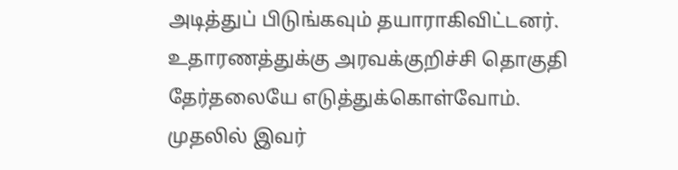அடித்துப் பிடுங்கவும் தயாராகிவிட்டனர்.
உதாரணத்துக்கு அரவக்குறிச்சி தொகுதி தேர்தலையே எடுத்துக்கொள்வோம். முதலில் இவர்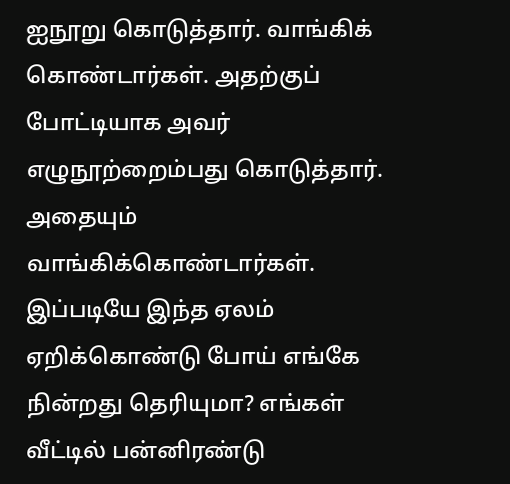ஐநூறு கொடுத்தார். வாங்கிக் கொண்டார்கள். அதற்குப் போட்டியாக அவர் எழுநூற்றைம்பது கொடுத்தார். அதையும் வாங்கிக்கொண்டார்கள். இப்படியே இந்த ஏலம் ஏறிக்கொண்டு போய் எங்கே நின்றது தெரியுமா? எங்கள் வீட்டில் பன்னிரண்டு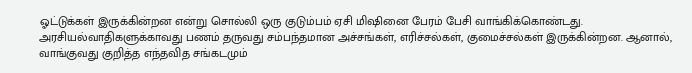ஓட்டுக்கள் இருக்கின்றன என்று சொல்லி ஒரு குடும்பம் ஏசி மிஷினை பேரம் பேசி வாங்கிக்கொண்டது. அரசியல்வாதிகளுக்காவது பணம் தருவது சம்பந்தமான அச்சங்கள், எரிச்சல்கள், குமைச்சல்கள் இருக்கின்றன. ஆனால், வாங்குவது குறித்த எந்தவித சங்கடமும்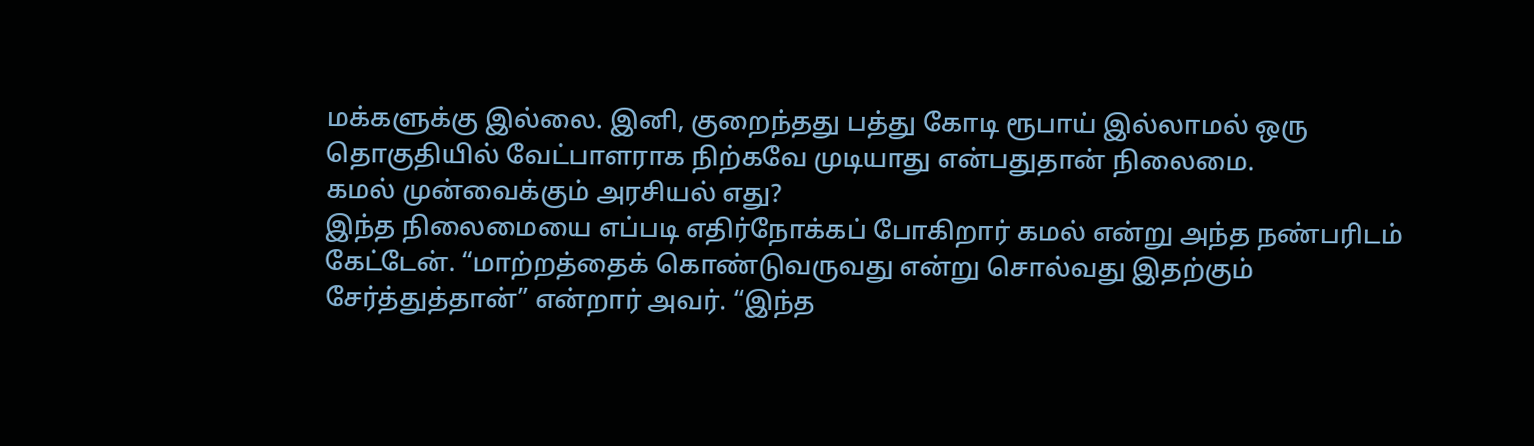மக்களுக்கு இல்லை. இனி, குறைந்தது பத்து கோடி ரூபாய் இல்லாமல் ஒரு தொகுதியில் வேட்பாளராக நிற்கவே முடியாது என்பதுதான் நிலைமை.
கமல் முன்வைக்கும் அரசியல் எது?
இந்த நிலைமையை எப்படி எதிர்நோக்கப் போகிறார் கமல் என்று அந்த நண்பரிடம் கேட்டேன். “மாற்றத்தைக் கொண்டுவருவது என்று சொல்வது இதற்கும் சேர்த்துத்தான்” என்றார் அவர். “இந்த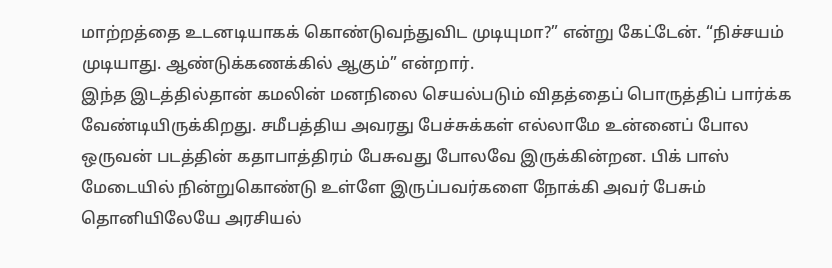மாற்றத்தை உடனடியாகக் கொண்டுவந்துவிட முடியுமா?” என்று கேட்டேன். “நிச்சயம் முடியாது. ஆண்டுக்கணக்கில் ஆகும்” என்றார்.
இந்த இடத்தில்தான் கமலின் மனநிலை செயல்படும் விதத்தைப் பொருத்திப் பார்க்க வேண்டியிருக்கிறது. சமீபத்திய அவரது பேச்சுக்கள் எல்லாமே உன்னைப் போல ஒருவன் படத்தின் கதாபாத்திரம் பேசுவது போலவே இருக்கின்றன. பிக் பாஸ் மேடையில் நின்றுகொண்டு உள்ளே இருப்பவர்களை நோக்கி அவர் பேசும் தொனியிலேயே அரசியல்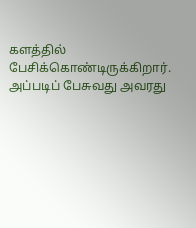களத்தில் பேசிக்கொண்டிருக்கிறார். அப்படிப் பேசுவது அவரது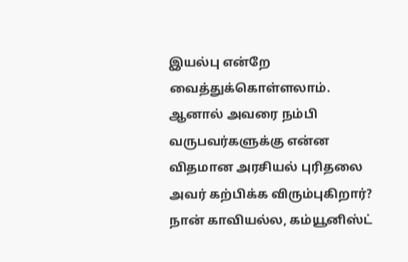இயல்பு என்றே வைத்துக்கொள்ளலாம். ஆனால் அவரை நம்பி வருபவர்களுக்கு என்ன விதமான அரசியல் புரிதலை அவர் கற்பிக்க விரும்புகிறார்?
நான் காவியல்ல, கம்யூனிஸ்ட்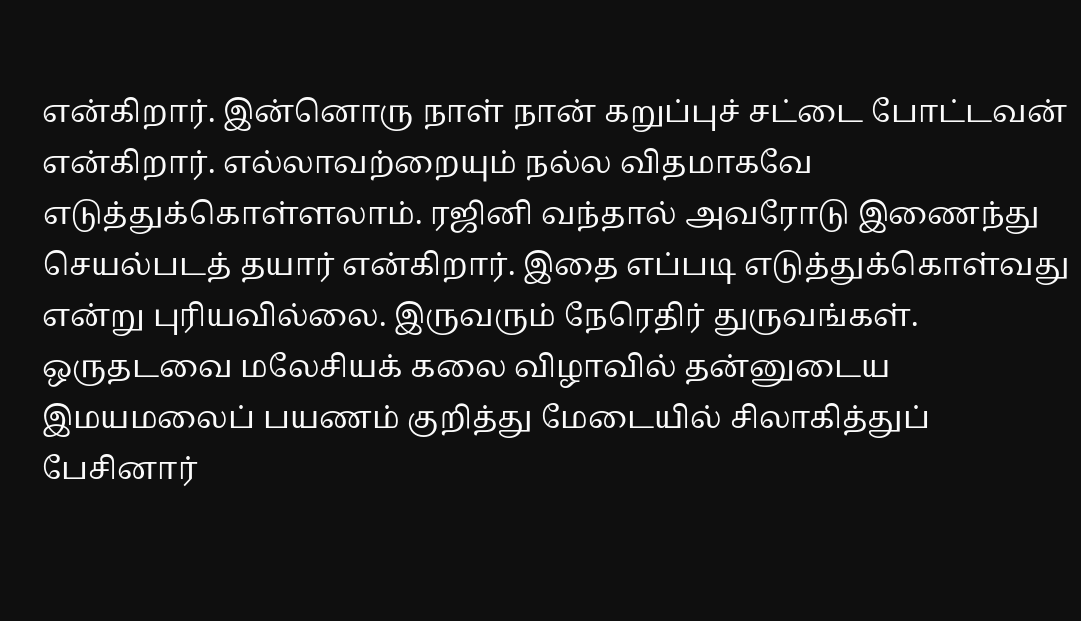என்கிறார். இன்னொரு நாள் நான் கறுப்புச் சட்டை போட்டவன் என்கிறார். எல்லாவற்றையும் நல்ல விதமாகவே எடுத்துக்கொள்ளலாம். ரஜினி வந்தால் அவரோடு இணைந்து செயல்படத் தயார் என்கிறார். இதை எப்படி எடுத்துக்கொள்வது என்று புரியவில்லை. இருவரும் நேரெதிர் துருவங்கள். ஒருதடவை மலேசியக் கலை விழாவில் தன்னுடைய இமயமலைப் பயணம் குறித்து மேடையில் சிலாகித்துப் பேசினார்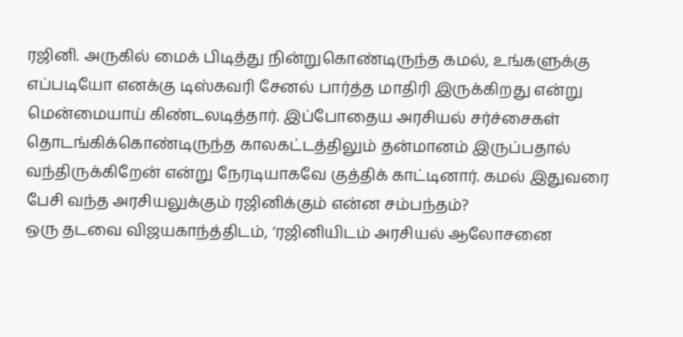ரஜினி. அருகில் மைக் பிடித்து நின்றுகொண்டிருந்த கமல், உங்களுக்கு எப்படியோ எனக்கு டிஸ்கவரி சேனல் பார்த்த மாதிரி இருக்கிறது என்று மென்மையாய் கிண்டலடித்தார். இப்போதைய அரசியல் சர்ச்சைகள் தொடங்கிக்கொண்டிருந்த காலகட்டத்திலும் தன்மானம் இருப்பதால் வந்திருக்கிறேன் என்று நேரடியாகவே குத்திக் காட்டினார். கமல் இதுவரை பேசி வந்த அரசியலுக்கும் ரஜினிக்கும் என்ன சம்பந்தம்?
ஒரு தடவை விஜயகாந்த்திடம், ‘ரஜினியிடம் அரசியல் ஆலோசனை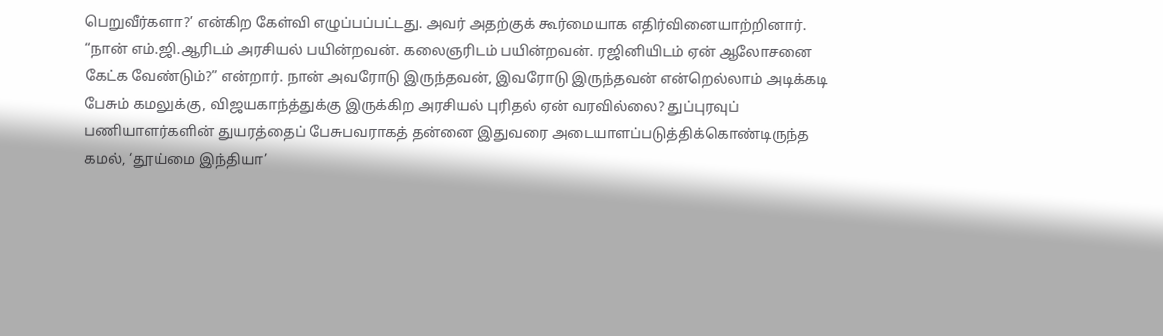பெறுவீர்களா?’ என்கிற கேள்வி எழுப்பப்பட்டது. அவர் அதற்குக் கூர்மையாக எதிர்வினையாற்றினார். “நான் எம்.ஜி.ஆரிடம் அரசியல் பயின்றவன். கலைஞரிடம் பயின்றவன். ரஜினியிடம் ஏன் ஆலோசனை கேட்க வேண்டும்?” என்றார். நான் அவரோடு இருந்தவன், இவரோடு இருந்தவன் என்றெல்லாம் அடிக்கடி பேசும் கமலுக்கு, விஜயகாந்த்துக்கு இருக்கிற அரசியல் புரிதல் ஏன் வரவில்லை? துப்புரவுப் பணியாளர்களின் துயரத்தைப் பேசுபவராகத் தன்னை இதுவரை அடையாளப்படுத்திக்கொண்டிருந்த கமல், ‘தூய்மை இந்தியா’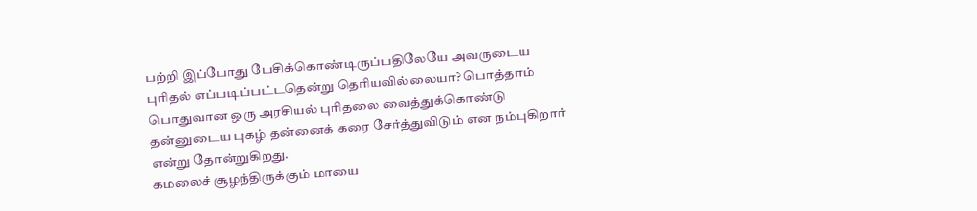பற்றி இப்போது பேசிக்கொண்டிருப்பதிலேயே அவருடைய புரிதல் எப்படிப்பட்டதென்று தெரியவில்லையா? பொத்தாம் பொதுவான ஒரு அரசியல் புரிதலை வைத்துக்கொண்டு தன்னுடைய புகழ் தன்னைக் கரை சேர்த்துவிடும் என நம்புகிறார் என்று தோன்றுகிறது.
கமலைச் சூழந்திருக்கும் மாயை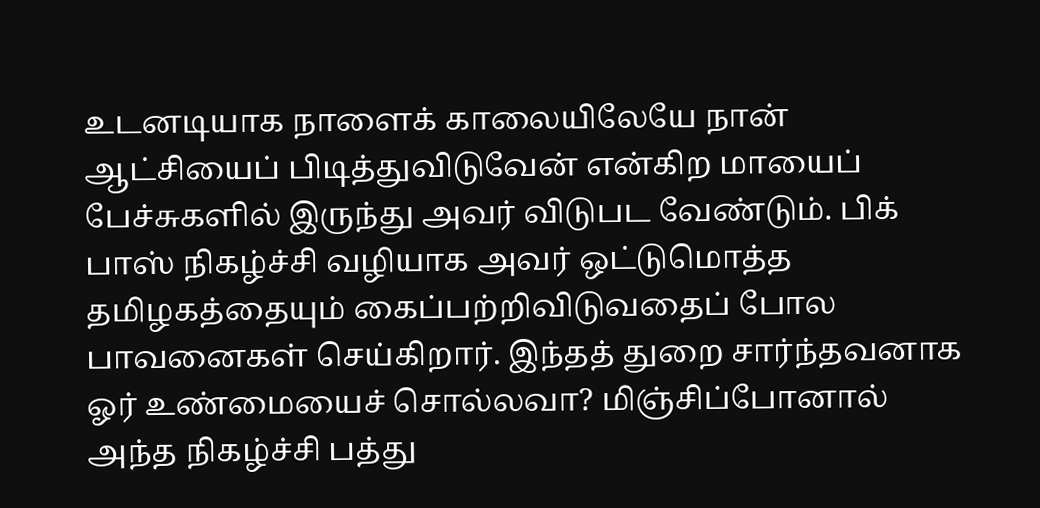உடனடியாக நாளைக் காலையிலேயே நான் ஆட்சியைப் பிடித்துவிடுவேன் என்கிற மாயைப் பேச்சுகளில் இருந்து அவர் விடுபட வேண்டும். பிக் பாஸ் நிகழ்ச்சி வழியாக அவர் ஒட்டுமொத்த தமிழகத்தையும் கைப்பற்றிவிடுவதைப் போல பாவனைகள் செய்கிறார். இந்தத் துறை சார்ந்தவனாக ஓர் உண்மையைச் சொல்லவா? மிஞ்சிப்போனால் அந்த நிகழ்ச்சி பத்து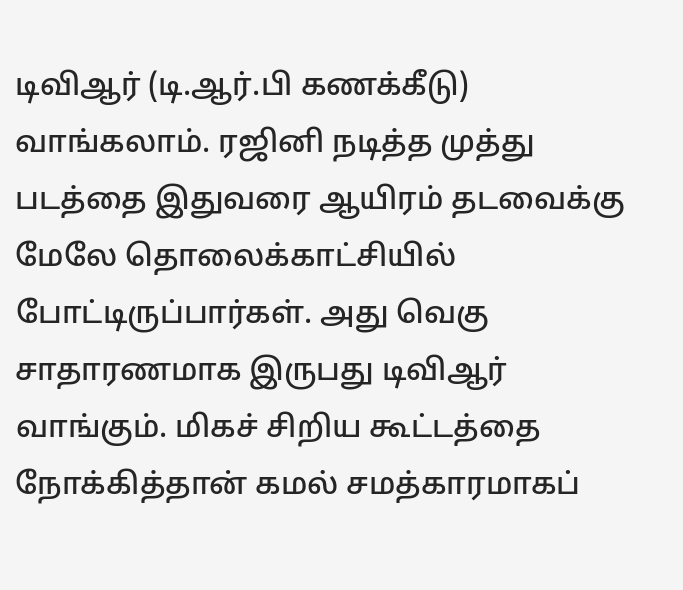டிவிஆர் (டி.ஆர்.பி கணக்கீடு) வாங்கலாம். ரஜினி நடித்த முத்து படத்தை இதுவரை ஆயிரம் தடவைக்கு மேலே தொலைக்காட்சியில் போட்டிருப்பார்கள். அது வெகு சாதாரணமாக இருபது டிவிஆர் வாங்கும். மிகச் சிறிய கூட்டத்தை நோக்கித்தான் கமல் சமத்காரமாகப்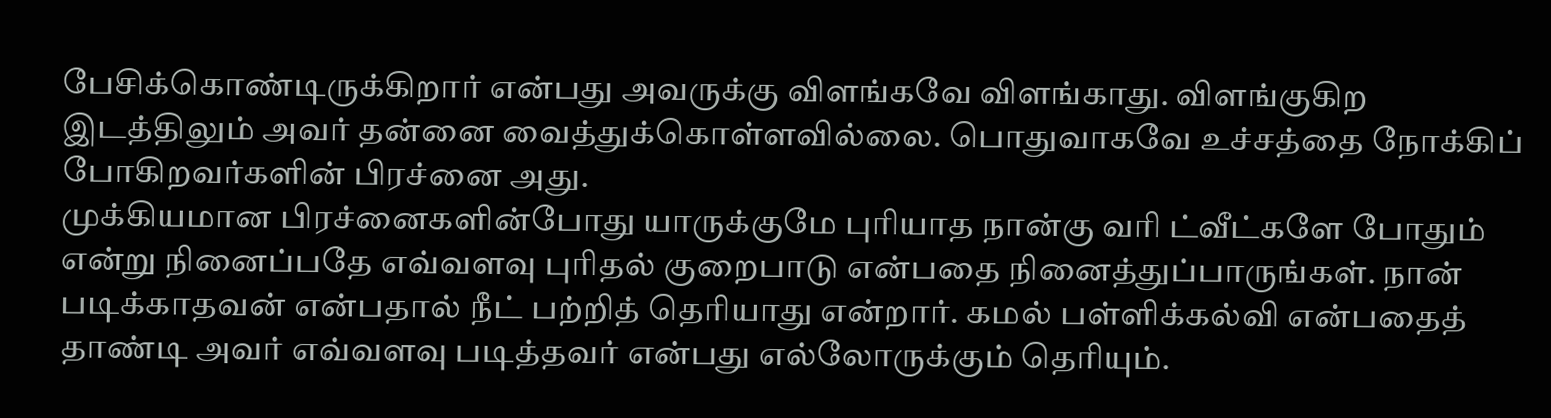பேசிக்கொண்டிருக்கிறார் என்பது அவருக்கு விளங்கவே விளங்காது. விளங்குகிற இடத்திலும் அவர் தன்னை வைத்துக்கொள்ளவில்லை. பொதுவாகவே உச்சத்தை நோக்கிப் போகிறவர்களின் பிரச்னை அது.
முக்கியமான பிரச்னைகளின்போது யாருக்குமே புரியாத நான்கு வரி ட்வீட்களே போதும் என்று நினைப்பதே எவ்வளவு புரிதல் குறைபாடு என்பதை நினைத்துப்பாருங்கள். நான் படிக்காதவன் என்பதால் நீட் பற்றித் தெரியாது என்றார். கமல் பள்ளிக்கல்வி என்பதைத் தாண்டி அவர் எவ்வளவு படித்தவர் என்பது எல்லோருக்கும் தெரியும்.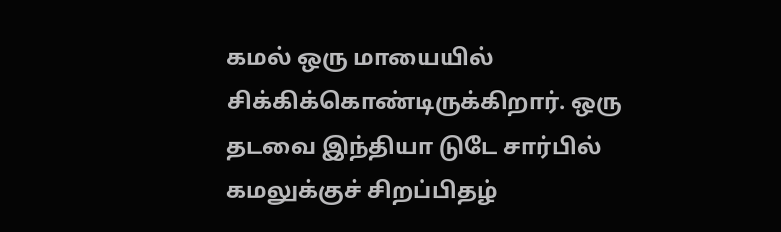கமல் ஒரு மாயையில் சிக்கிக்கொண்டிருக்கிறார். ஒரு தடவை இந்தியா டுடே சார்பில் கமலுக்குச் சிறப்பிதழ்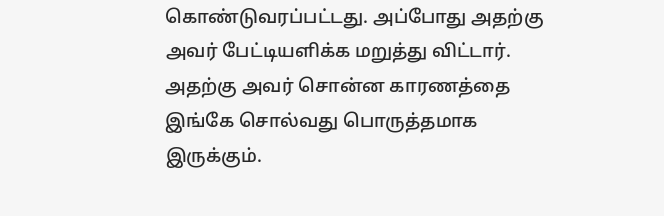கொண்டுவரப்பட்டது. அப்போது அதற்கு அவர் பேட்டியளிக்க மறுத்து விட்டார். அதற்கு அவர் சொன்ன காரணத்தை இங்கே சொல்வது பொருத்தமாக இருக்கும்.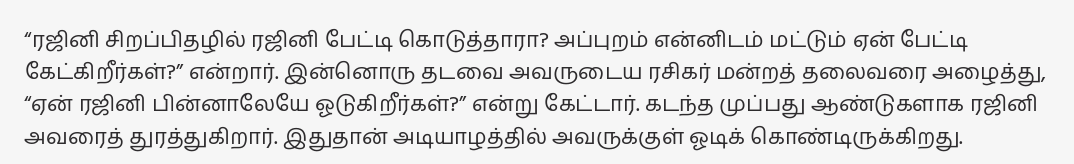“ரஜினி சிறப்பிதழில் ரஜினி பேட்டி கொடுத்தாரா? அப்புறம் என்னிடம் மட்டும் ஏன் பேட்டி கேட்கிறீர்கள்?” என்றார். இன்னொரு தடவை அவருடைய ரசிகர் மன்றத் தலைவரை அழைத்து, “ஏன் ரஜினி பின்னாலேயே ஓடுகிறீர்கள்?” என்று கேட்டார். கடந்த முப்பது ஆண்டுகளாக ரஜினி அவரைத் துரத்துகிறார். இதுதான் அடியாழத்தில் அவருக்குள் ஓடிக் கொண்டிருக்கிறது.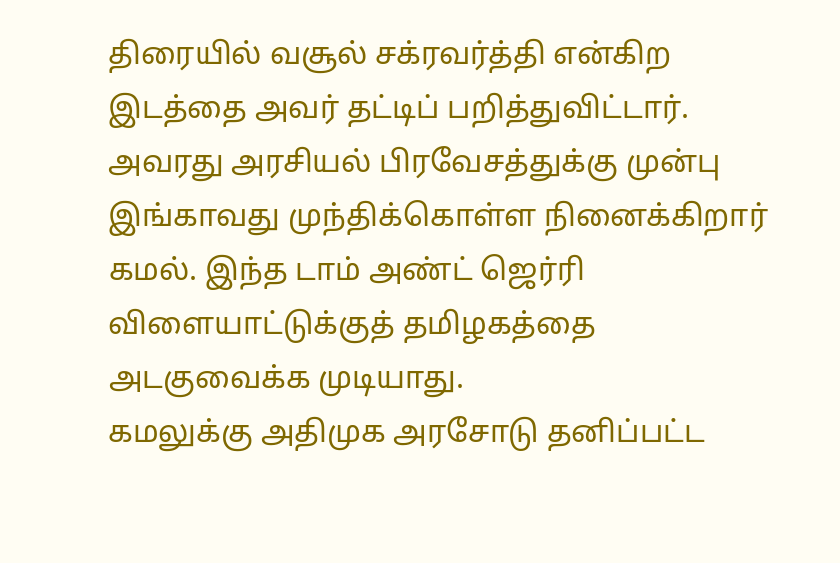திரையில் வசூல் சக்ரவர்த்தி என்கிற இடத்தை அவர் தட்டிப் பறித்துவிட்டார். அவரது அரசியல் பிரவேசத்துக்கு முன்பு இங்காவது முந்திக்கொள்ள நினைக்கிறார் கமல். இந்த டாம் அண்ட் ஜெர்ரி விளையாட்டுக்குத் தமிழகத்தை அடகுவைக்க முடியாது.
கமலுக்கு அதிமுக அரசோடு தனிப்பட்ட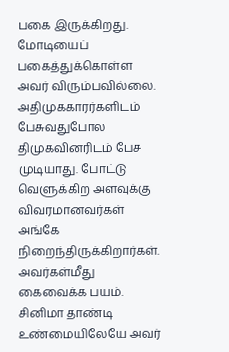பகை இருக்கிறது. மோடியைப் பகைத்துக்கொள்ள அவர் விரும்பவில்லை. அதிமுககாரர்களிடம் பேசுவதுபோல திமுகவினரிடம் பேச முடியாது. போட்டு வெளுக்கிற அளவுக்கு விவரமானவர்கள் அங்கே நிறைந்திருக்கிறார்கள். அவர்கள்மீது கைவைக்க பயம். சினிமா தாண்டி உண்மையிலேயே அவர்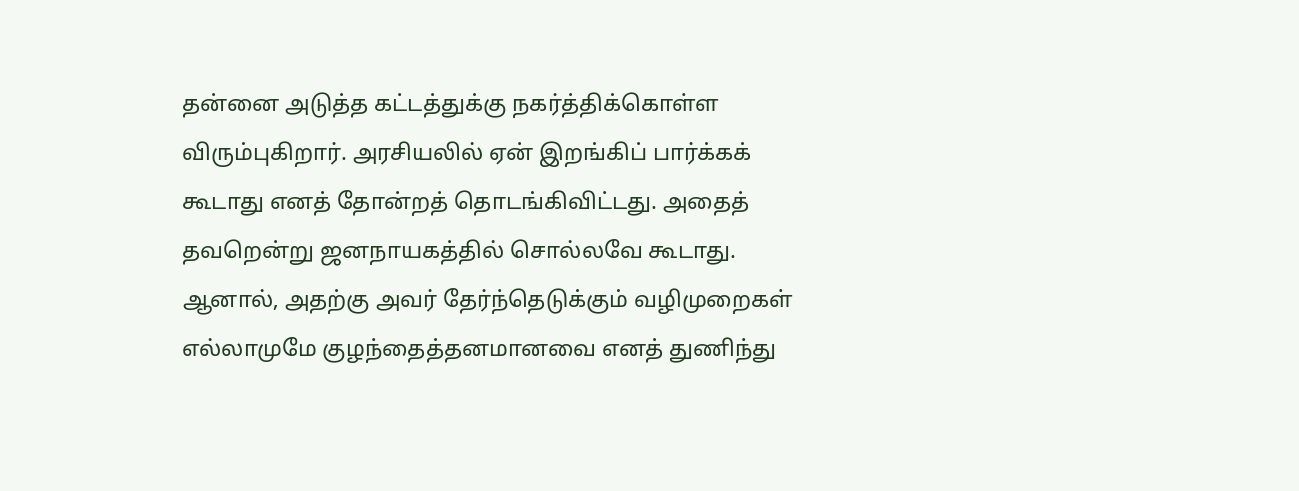தன்னை அடுத்த கட்டத்துக்கு நகர்த்திக்கொள்ள விரும்புகிறார். அரசியலில் ஏன் இறங்கிப் பார்க்கக் கூடாது எனத் தோன்றத் தொடங்கிவிட்டது. அதைத் தவறென்று ஜனநாயகத்தில் சொல்லவே கூடாது.
ஆனால், அதற்கு அவர் தேர்ந்தெடுக்கும் வழிமுறைகள் எல்லாமுமே குழந்தைத்தனமானவை எனத் துணிந்து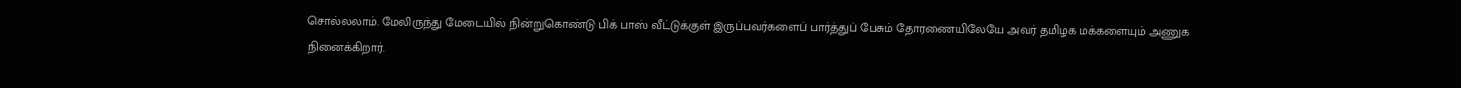சொல்லலாம். மேலிருந்து மேடையில் நின்றுகொண்டு பிக் பாஸ் வீட்டுக்குள் இருப்பவர்களைப் பார்த்துப் பேசும் தோரணையிலேயே அவர் தமிழக மக்களையும் அணுக நினைக்கிறார்.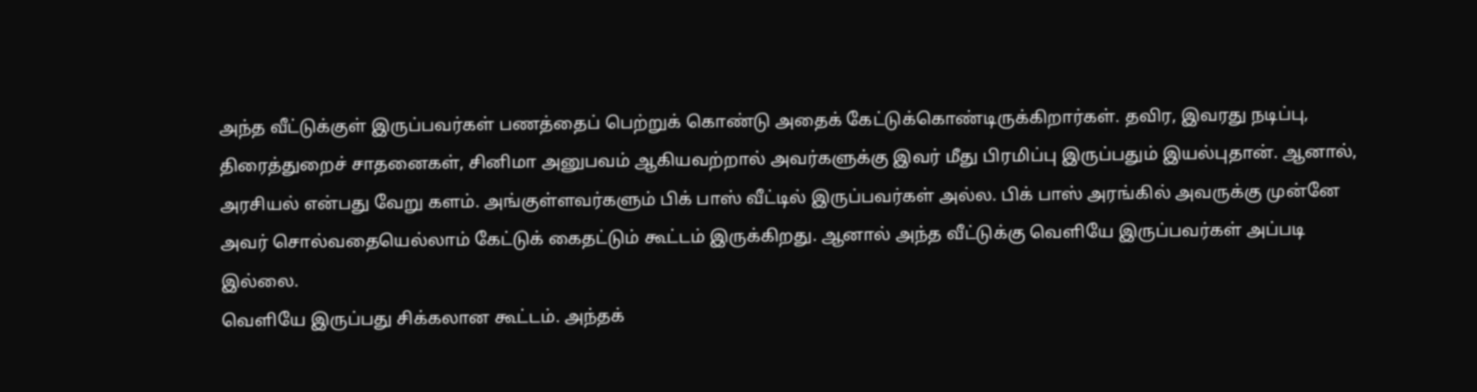அந்த வீட்டுக்குள் இருப்பவர்கள் பணத்தைப் பெற்றுக் கொண்டு அதைக் கேட்டுக்கொண்டிருக்கிறார்கள். தவிர, இவரது நடிப்பு, திரைத்துறைச் சாதனைகள், சினிமா அனுபவம் ஆகியவற்றால் அவர்களுக்கு இவர் மீது பிரமிப்பு இருப்பதும் இயல்புதான். ஆனால், அரசியல் என்பது வேறு களம். அங்குள்ளவர்களும் பிக் பாஸ் வீட்டில் இருப்பவர்கள் அல்ல. பிக் பாஸ் அரங்கில் அவருக்கு முன்னே அவர் சொல்வதையெல்லாம் கேட்டுக் கைதட்டும் கூட்டம் இருக்கிறது. ஆனால் அந்த வீட்டுக்கு வெளியே இருப்பவர்கள் அப்படி இல்லை.
வெளியே இருப்பது சிக்கலான கூட்டம். அந்தக்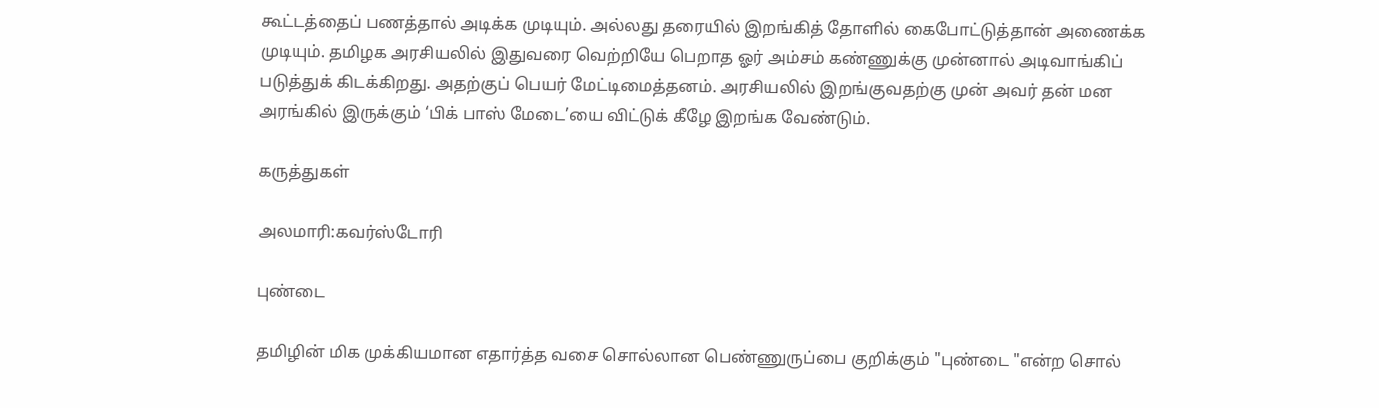கூட்டத்தைப் பணத்தால் அடிக்க முடியும். அல்லது தரையில் இறங்கித் தோளில் கைபோட்டுத்தான் அணைக்க முடியும். தமிழக அரசியலில் இதுவரை வெற்றியே பெறாத ஓர் அம்சம் கண்ணுக்கு முன்னால் அடிவாங்கிப் படுத்துக் கிடக்கிறது. அதற்குப் பெயர் மேட்டிமைத்தனம். அரசியலில் இறங்குவதற்கு முன் அவர் தன் மன அரங்கில் இருக்கும் ‘பிக் பாஸ் மேடை’யை விட்டுக் கீழே இறங்க வேண்டும்.

கருத்துகள்

அலமாரி:கவர்ஸ்டோரி

புண்டை

தமிழின் மிக முக்கியமான‌ எதார்த்த வசை சொல்லான பெண்ணுருப்பை குறிக்கும் "புண்டை "என்ற சொல்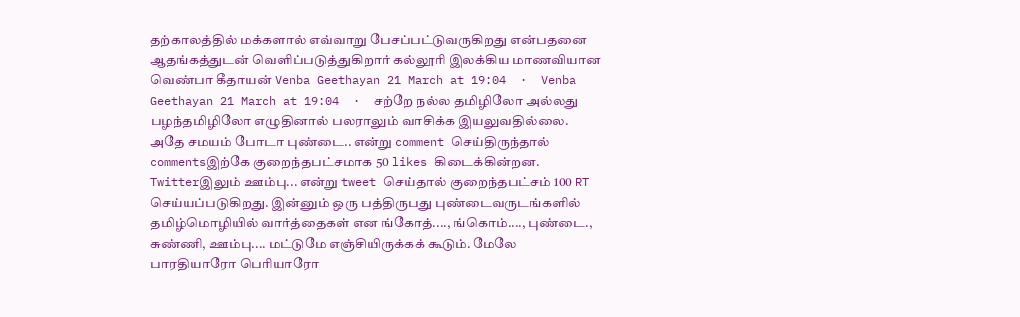தற்காலத்தில் மக்களால் எவ்வாறு பேசப்பட்டுவருகிறது என்பதனை ஆதங்கத்துடன் வெளிப்படுத்துகிறார் கல்லூரி இலக்கிய மாணவியான வெண்பா கீதாயன் Venba Geethayan 21 March at 19:04  ·  Venba Geethayan 21 March at 19:04  ·  சற்றே நல்ல தமிழிலோ அல்லது பழந்தமிழிலோ எழுதினால் பலராலும் வாசிக்க இயலுவதில்லை. அதே சமயம் போடா புண்டை.. என்று comment செய்திருந்தால் commentsஇற்கே குறைந்தபட்சமாக 50 likes கிடைக்கின்றன. Twitterஇலும் ஊம்பு... என்று tweet செய்தால் குறைந்தபட்சம் 100 RT செய்யப்படுகிறது. இன்னும் ஒரு பத்திருபது புண்டைவருடங்களில் தமிழ்மொழியில் வார்த்தைகள் என ங்கோத்...., ங்கொம்...., புண்டை., சுண்ணி, ஊம்பு.... மட்டுமே எஞ்சியிருக்கக் கூடும். மேலே பாரதியாரோ பெரியாரோ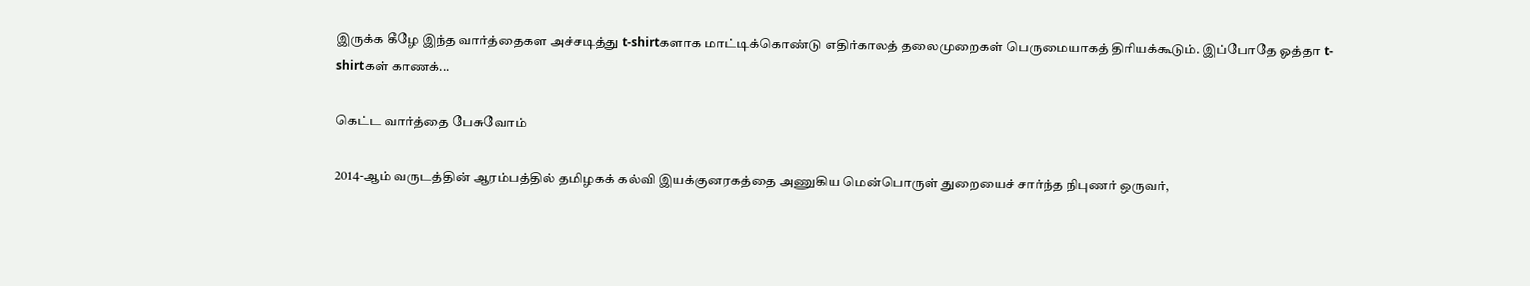இருக்க கீழே இந்த வார்த்தைகள அச்சடித்து t-shirtகளாக மாட்டிக்கொண்டு எதிர்காலத் தலைமுறைகள் பெருமையாகத் திரியக்கூடும். இப்போதே ஓத்தா t-shirtகள் காணக்...

கெட்ட வார்த்தை பேசுவோம்

2014-ஆம் வருடத்தின் ஆரம்பத்தில் தமிழகக் கல்வி இயக்குனரகத்தை அணுகிய மென்பொருள் துறையைச் சார்ந்த நிபுணர் ஒருவர்,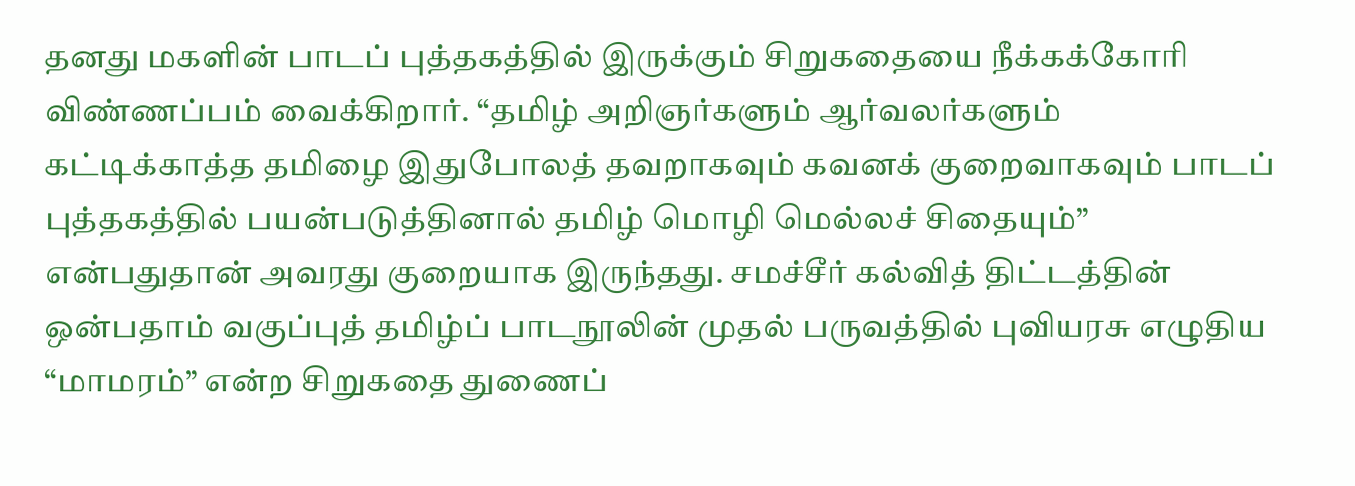தனது மகளின் பாடப் புத்தகத்தில் இருக்கும் சிறுகதையை நீக்கக்கோரி விண்ணப்பம் வைக்கிறார். “தமிழ் அறிஞர்களும் ஆர்வலர்களும் கட்டிக்காத்த தமிழை இதுபோலத் தவறாகவும் கவனக் குறைவாகவும் பாடப் புத்தகத்தில் பயன்படுத்தினால் தமிழ் மொழி மெல்லச் சிதையும்” என்பதுதான் அவரது குறையாக இருந்தது. சமச்சீர் கல்வித் திட்டத்தின் ஒன்பதாம் வகுப்புத் தமிழ்ப் பாடநூலின் முதல் பருவத்தில் புவியரசு எழுதிய “மாமரம்” என்ற சிறுகதை துணைப்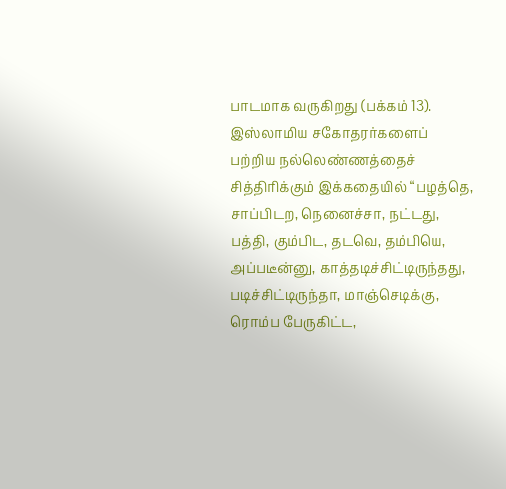பாடமாக வருகிறது (பக்கம் 13). இஸ்லாமிய சகோதரர்களைப் பற்றிய நல்லெண்ணத்தைச் சித்திரிக்கும் இக்கதையில் “பழத்தெ, சாப்பிடற, நெனைச்சா, நட்டது, பத்தி, கும்பிட, தடவெ, தம்பியெ, அப்படீன்னு, காத்தடிச்சிட்டிருந்தது, படிச்சிட்டிருந்தா, மாஞ்செடிக்கு, ரொம்ப பேருகிட்ட,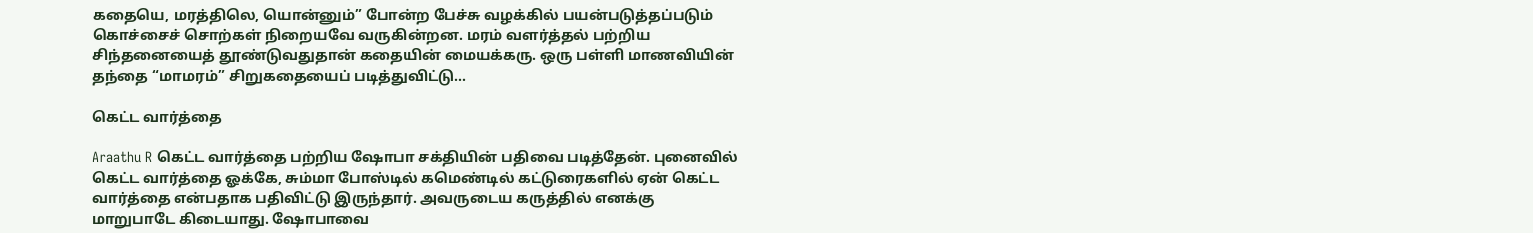கதையெ, மரத்திலெ, யொன்னும்” போன்ற பேச்சு வழக்கில் பயன்படுத்தப்படும் கொச்சைச் சொற்கள் நிறையவே வருகின்றன. மரம் வளர்த்தல் பற்றிய சிந்தனையைத் தூண்டுவதுதான் கதையின் மையக்கரு. ஒரு பள்ளி மாணவியின் தந்தை “மாமரம்” சிறுகதையைப் படித்துவிட்டு...

கெட்ட வார்த்தை

Araathu R கெட்ட வார்த்தை பற்றிய ஷோபா சக்தியின் பதிவை படித்தேன். புனைவில் கெட்ட வார்த்தை ஓக்கே, சும்மா போஸ்டில் கமெண்டில் கட்டுரைகளில் ஏன் கெட்ட வார்த்தை என்பதாக பதிவிட்டு இருந்தார். அவருடைய கருத்தில் எனக்கு மாறுபாடே கிடையாது. ஷோபாவை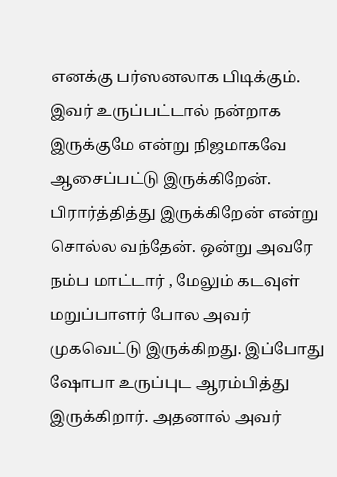எனக்கு பர்ஸனலாக பிடிக்கும். இவர் உருப்பட்டால் நன்றாக இருக்குமே என்று நிஜமாகவே ஆசைப்பட்டு இருக்கிறேன். பிரார்த்தித்து இருக்கிறேன் என்று சொல்ல வந்தேன். ஒன்று அவரே நம்ப மாட்டார் , மேலும் கடவுள் மறுப்பாளர் போல அவர் முகவெட்டு இருக்கிறது. இப்போது ஷோபா உருப்புட ஆரம்பித்து இருக்கிறார். அதனால் அவர்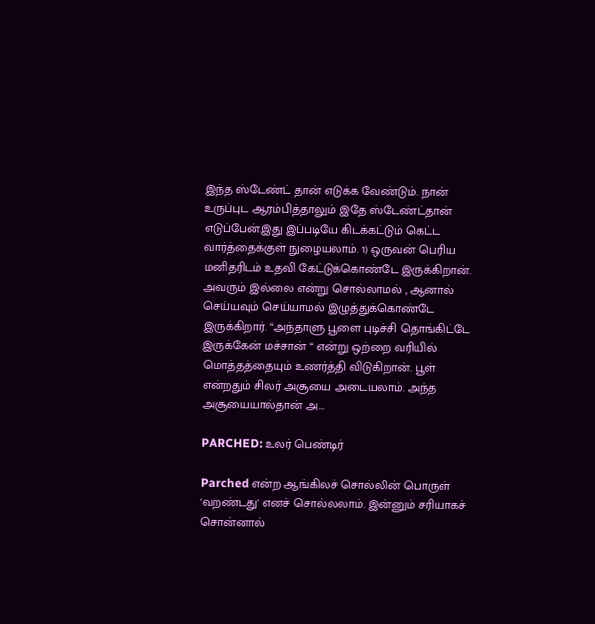இந்த ஸ்டேண்ட் தான் எடுக்க வேண்டும். நான் உருப்புட ஆரம்பித்தாலும் இதே ஸ்டேண்ட்தான் எடுப்பேன்.இது இப்படியே கிடக்கட்டும் கெட்ட வார்த்தைக்குள் நுழையலாம். 1) ஒருவன் பெரிய மனிதரிடம் உதவி கேட்டுக்கொண்டே இருக்கிறான். அவரும் இல்லை என்று சொல்லாமல் , ஆனால் செய்யவும் செய்யாமல் இழுத்துக்கொண்டே இருக்கிறார். “அந்தாளு பூளை புடிச்சி தொங்கிட்டே இருக்கேன் மச்சான் “ என்று ஒற்றை வரியில் மொத்தத்தையும் உணர்த்தி விடுகிறான். பூள் என்றதும் சிலர் அசூயை அடையலாம். அந்த அசூயையால்தான் அ...

PARCHED: உலர் பெண்டிர்

Parched என்ற ஆங்கிலச் சொல்லின் பொருள் 'வறண்டது' எனச் சொல்லலாம். இன்னும் சரியாகச் சொன்னால்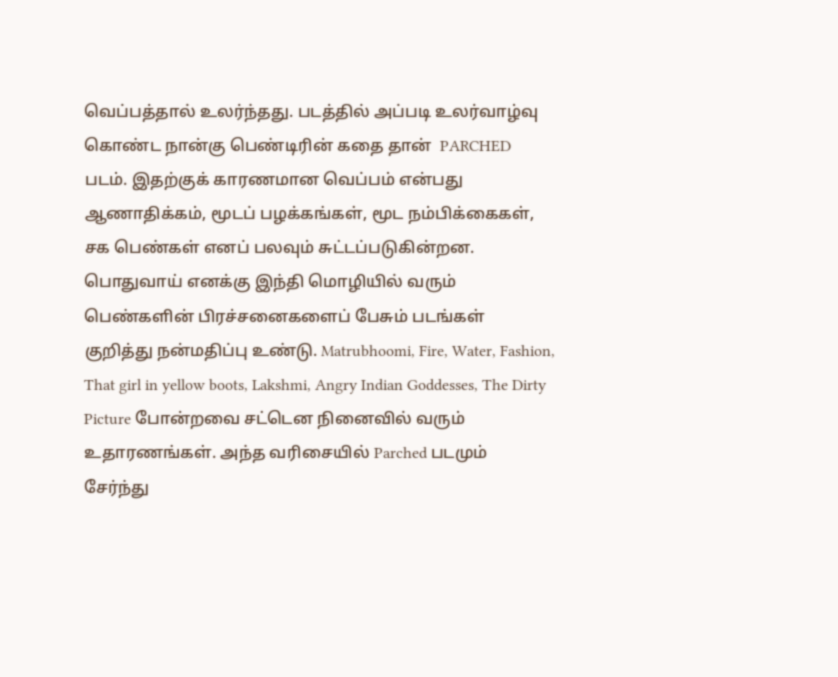வெப்பத்தால் உலர்ந்தது. படத்தில் அப்படி உலர்வாழ்வு கொண்ட நான்கு பெண்டிரின் கதை தான்  PARCHED  படம். இதற்குக் காரணமான‌ வெப்பம் என்பது ஆணாதிக்கம், மூடப் பழக்கங்கள், மூட நம்பிக்கைகள், சக பெண்கள் எனப் பலவும் சுட்டப்படுகின்றன. பொதுவாய் எனக்கு இந்தி மொழியில் வரும் பெண்களின் பிரச்சனைகளைப் பேசும் படங்கள் குறித்து நன்மதிப்பு உண்டு. Matrubhoomi, Fire, Water, Fashion, That girl in yellow boots, Lakshmi, Angry Indian Goddesses, The Dirty Picture போன்றவை சட்டென நினைவில் வரும் உதாரணங்கள். அந்த வரிசையில் Parched படமும் சேர்ந்து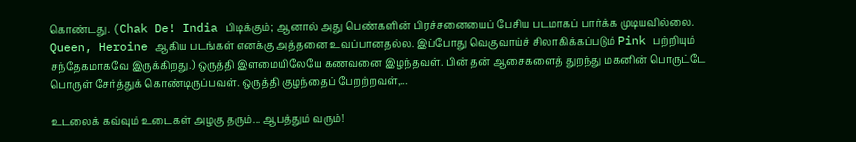கொண்டது. (Chak De! India பிடிக்கும்; ஆனால் அது பெண்களின் பிரச்சனையைப் பேசிய படமாகப் பார்க்க முடியவில்லை. Queen, Heroine ஆகிய படங்கள் எனக்கு அத்தனை உவப்பானதல்ல. இப்போது வெகுவாய்ச் சிலாகிக்கப்படும் Pink பற்றியும் சந்தேகமாகவே இருக்கிறது.) ஒருத்தி இளமையிலேயே கணவனை இழந்தவள். பின் தன் ஆசைகளைத் துறந்து மகனின் பொருட்டே பொருள் சேர்த்துக் கொண்டிருப்பவள். ஒருத்தி குழந்தைப் பேறற்றவள்,...

உடலைக் கவ்வும் உடைகள் அழகு தரும்... ஆபத்தும் வரும்!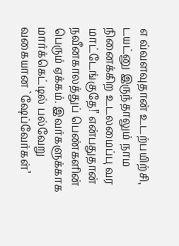எ வ்வளவுதான் உடற்பயிற்சி, டயட்னு இருந்தாலும் நாம நினைக்கிற உடலமைப்பு வர மாட்டேங்குதே!’ என்பதுதான் நவீனகாலத்துப் பெண்களின் பெரும் ஏக்கம். இவர்களுக்காக மார்க்கெட்டில் பல்வேறு வகையான `ஷேப்வேர்கள்’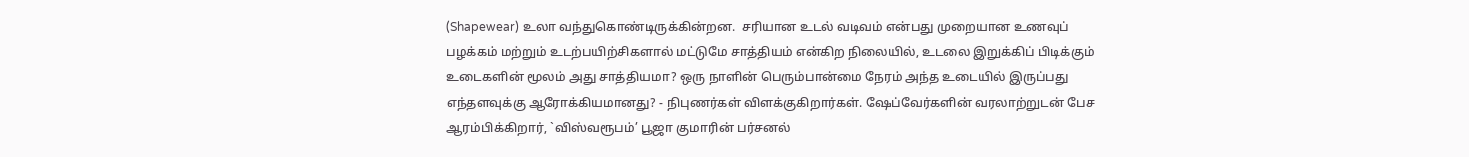(Shapewear) உலா வந்துகொண்டிருக்கின்றன.  சரியான உடல் வடிவம் என்பது முறையான உணவுப் பழக்கம் மற்றும் உடற்பயிற்சிகளால் மட்டுமே சாத்தியம் என்கிற நிலையில், உடலை இறுக்கிப் பிடிக்கும் உடைகளின் மூலம் அது சாத்தியமா? ஒரு நாளின் பெரும்பான்மை நேரம் அந்த உடையில் இருப்பது எந்தளவுக்கு ஆரோக்கியமானது? - நிபுணர்கள் விளக்குகிறார்கள். ஷேப்வேர்களின் வரலாற்றுடன் பேச ஆரம்பிக்கிறார், `விஸ்வரூபம்’ பூஜா குமாரின் பர்சனல்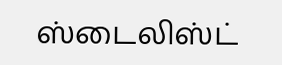ஸ்டைலிஸ்ட்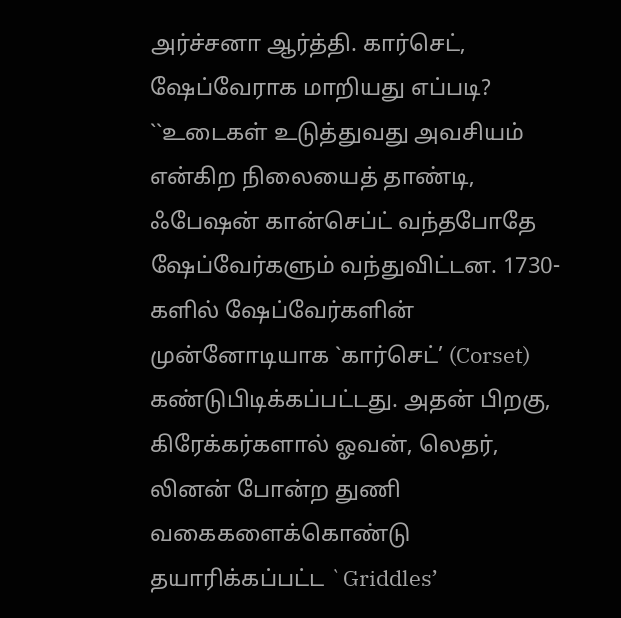அர்ச்சனா ஆர்த்தி. கார்செட், ஷேப்வேராக மாறியது எப்படி? ``உடைகள் உடுத்துவது அவசியம் என்கிற நிலையைத் தாண்டி, ஃபேஷன் கான்செப்ட் வந்தபோதே ஷேப்வேர்களும் வந்துவிட்டன. 1730-களில் ஷேப்வேர்களின் முன்னோடியாக `கார்செட்’ (Corset) கண்டுபிடிக்கப்பட்டது. அதன் பிறகு, கிரேக்கர்களால் ஓவன், லெதர், லினன் போன்ற துணி வகைகளைக்கொண்டு தயாரிக்கப்பட்ட `Griddles’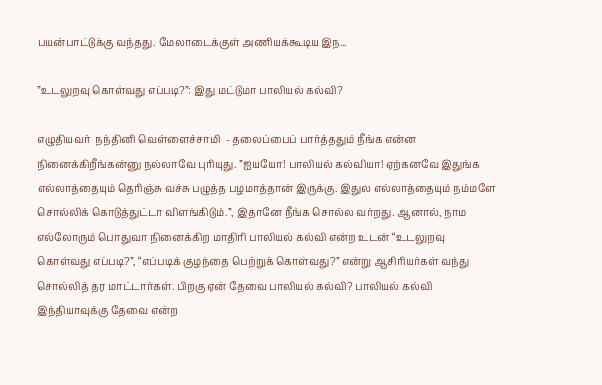பயன்பாட்டுக்கு வந்தது. மேலாடைக்குள் அணியக்கூடிய இந...

”உடலுறவு கொள்வது எப்படி?”: இது மட்டுமா பாலியல் கல்வி?

எழுதியவர்  நந்தினி வெள்ளைச்சாமி  - தலைப்பைப் பார்த்ததும் நீங்க என்ன நினைக்கிறீங்கன்னு நல்லாவே புரியுது. ”ஐயயோ! பாலியல் கல்வியா! ஏற்கனவே இதுங்க எல்லாத்தையும் தெரிஞ்சு வச்சு பழுத்த பழமாத்தான் இருக்கு. இதுல எல்லாத்தையும் நம்மளே சொல்லிக் கொடுத்துட்டா விளங்கிடும்.”, இதானே நீங்க சொல்ல வர்றது. ஆனால், நாம எல்லோரும் பொதுவா நினைக்கிற மாதிரி பாலியல் கல்வி என்ற உடன் “உடலுறவு கொள்வது எப்படி?”, “எப்படிக் குழந்தை பெற்றுக் கொள்வது?” என்று ஆசிரியர்கள் வந்து சொல்லித் தர மாட்டார்கள். பிறகு ஏன் தேவை பாலியல் கல்வி? பாலியல் கல்வி இந்தியாவுக்கு தேவை என்ற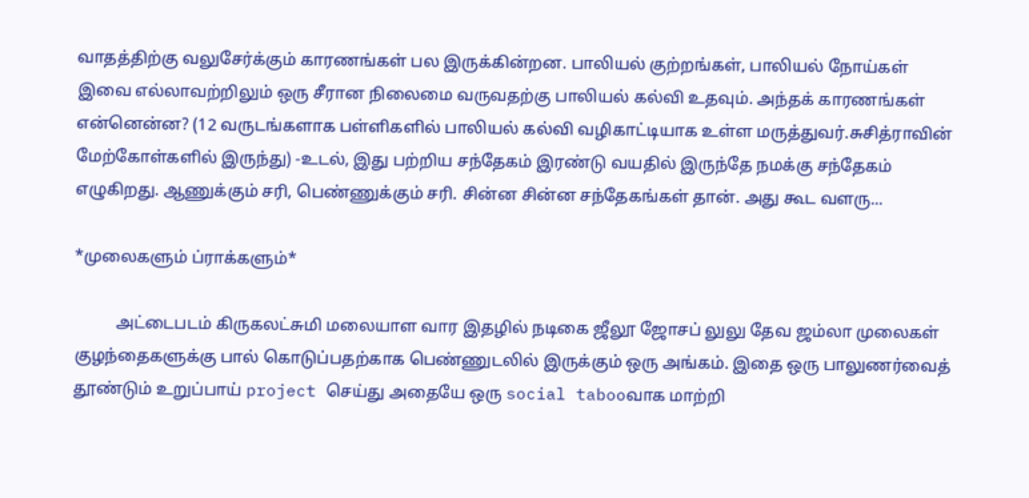வாதத்திற்கு வலுசேர்க்கும் காரணங்கள் பல இருக்கின்றன. பாலியல் குற்றங்கள், பாலியல் நோய்கள் இவை எல்லாவற்றிலும் ஒரு சீரான நிலைமை வருவதற்கு பாலியல் கல்வி உதவும். அந்தக் காரணங்கள் என்னென்ன? (12 வருடங்களாக பள்ளிகளில் பாலியல் கல்வி வழிகாட்டியாக உள்ள மருத்துவர்.சுசித்ராவின் மேற்கோள்களில் இருந்து) -உடல், இது பற்றிய சந்தேகம் இரண்டு வயதில் இருந்தே நமக்கு சந்தேகம் எழுகிறது. ஆணுக்கும் சரி, பெண்ணுக்கும் சரி. சின்ன சின்ன சந்தேகங்கள் தான். அது கூட வளரு...

*முலைகளும் ப்ராக்களும்*

          அட்டைபடம் கிருகலட்சுமி மலையாள வார இதழில் நடிகை ஜீலூ ஜோசப் லுலு தேவ ஜம்லா முலைகள் குழந்தைகளுக்கு பால் கொடுப்பதற்காக பெண்ணுடலில் இருக்கும் ஒரு அங்கம். இதை ஒரு பாலுணர்வைத் தூண்டும் உறுப்பாய் project செய்து அதையே ஒரு social tabooவாக மாற்றி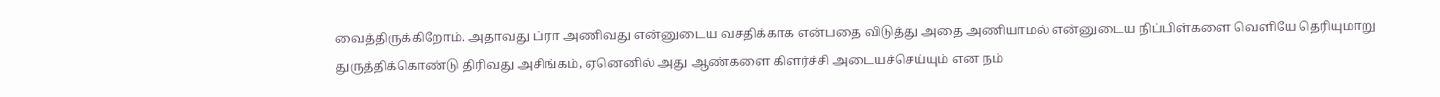வைத்திருக்கிறோம். அதாவது ப்ரா அணிவது என்னுடைய வசதிக்காக என்பதை விடுத்து அதை அணியாமல் என்னுடைய நிப்பிள்களை வெளியே தெரியுமாறு துருத்திக்கொண்டு திரிவது அசிங்கம், ஏனெனில் அது ஆண்களை கிளர்ச்சி அடையச்செய்யும் என நம்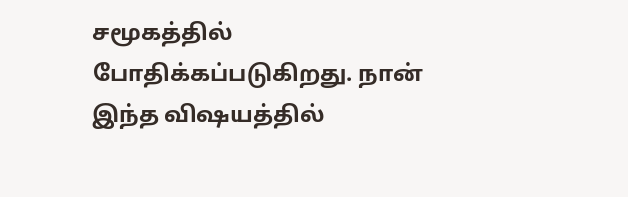சமூகத்தில் போதிக்கப்படுகிறது. நான் இந்த விஷயத்தில்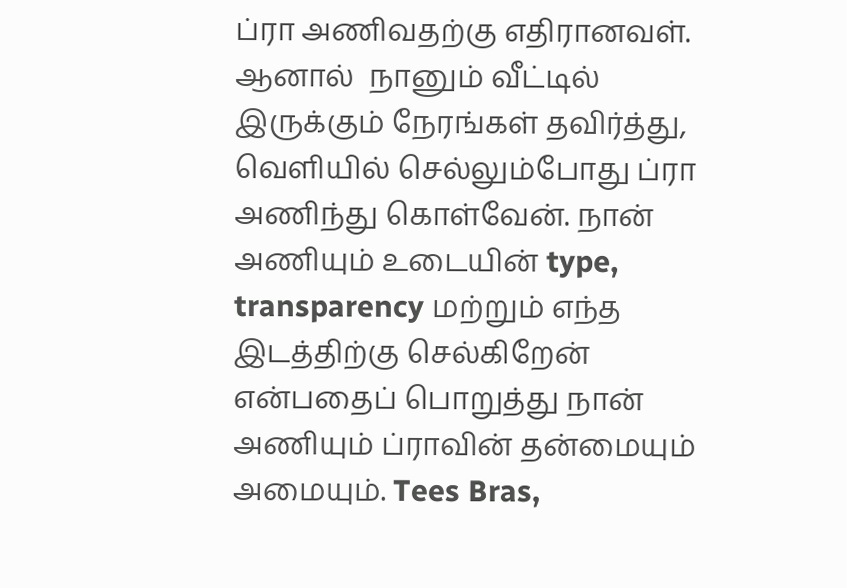ப்ரா அணிவதற்கு எதிரானவள். ஆனால்  நானும் வீட்டில் இருக்கும் நேரங்கள் தவிர்த்து, வெளியில் செல்லும்போது ப்ரா அணிந்து கொள்வேன். நான் அணியும் உடையின் type, transparency மற்றும் எந்த இடத்திற்கு செல்கிறேன் என்பதைப் பொறுத்து நான் அணியும் ப்ராவின் தன்மையும் அமையும். Tees Bras,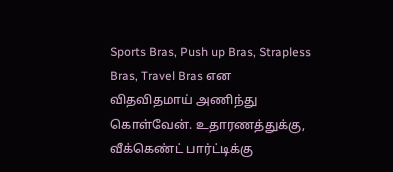Sports Bras, Push up Bras, Strapless Bras, Travel Bras என விதவிதமாய் அணிந்து கொள்வேன். உதாரணத்துக்கு, வீக்கெண்ட் பார்ட்டிக்கு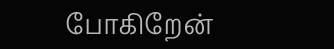போகிறேன்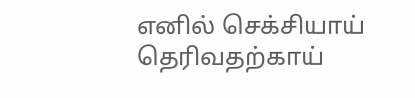எனில் செக்சியாய் தெரிவதற்காய்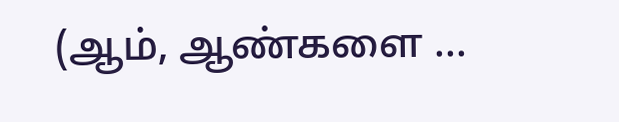(ஆம், ஆண்களை ...